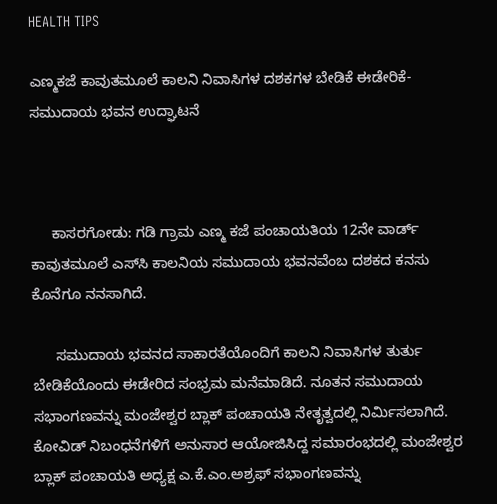HEALTH TIPS

ಎಣ್ಮಕಜೆ ಕಾವುತಮೂಲೆ ಕಾಲನಿ ನಿವಾಸಿಗಳ ದಶಕಗಳ ಬೇಡಿಕೆ ಈಡೇರಿಕೆ-ಸಮುದಾಯ ಭವನ ಉದ್ಘಾಟನೆ



     ಕಾಸರಗೋಡು: ಗಡಿ ಗ್ರಾಮ ಎಣ್ಮ ಕಜೆ ಪಂಚಾಯತಿಯ 12ನೇ ವಾರ್ಡ್ ಕಾವುತಮೂಲೆ ಎಸ್‍ಸಿ ಕಾಲನಿಯ ಸಮುದಾಯ ಭವನವೆಂಬ ದಶಕದ ಕನಸು ಕೊನೆಗೂ ನನಸಾಗಿದೆ.

      ಸಮುದಾಯ ಭವನದ ಸಾಕಾರತೆಯೊಂದಿಗೆ ಕಾಲನಿ ನಿವಾಸಿಗಳ ತುರ್ತು ಬೇಡಿಕೆಯೊಂದು ಈಡೇರಿದ ಸಂಭ್ರಮ ಮನೆಮಾಡಿದೆ. ನೂತನ ಸಮುದಾಯ ಸಭಾಂಗಣವನ್ನು ಮಂಜೇಶ್ವರ ಬ್ಲಾಕ್ ಪಂಚಾಯತಿ ನೇತೃತ್ವದಲ್ಲಿ ನಿರ್ಮಿಸಲಾಗಿದೆ. ಕೋವಿಡ್ ನಿಬಂಧನೆಗಳಿಗೆ ಅನುಸಾರ ಆಯೋಜಿಸಿದ್ದ ಸಮಾರಂಭದಲ್ಲಿ ಮಂಜೇಶ್ವರ ಬ್ಲಾಕ್ ಪಂಚಾಯತಿ ಅಧ್ಯಕ್ಷ ಎ.ಕೆ.ಎಂ.ಅಶ್ರಫ್ ಸಭಾಂಗಣವನ್ನು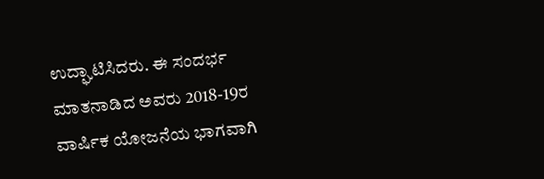ಉದ್ಘಾಟಿಸಿದರು. ಈ ಸಂದರ್ಭ ಮಾತನಾಡಿದ ಅವರು 2018-19ರ ವಾರ್ಷಿಕ ಯೋಜನೆಯ ಭಾಗವಾಗಿ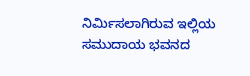ನಿರ್ಮಿಸಲಾಗಿರುವ ಇಲ್ಲಿಯ ಸಮುದಾಯ ಭವನದ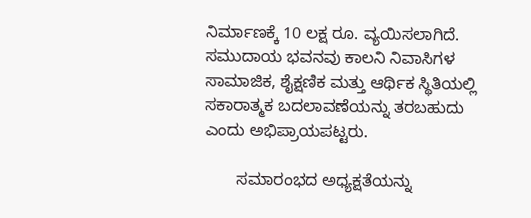ನಿರ್ಮಾಣಕ್ಕೆ 10 ಲಕ್ಷ ರೂ. ವ್ಯಯಿಸಲಾಗಿದೆ. ಸಮುದಾಯ ಭವನವು ಕಾಲನಿ ನಿವಾಸಿಗಳ ಸಾಮಾಜಿಕ, ಶೈಕ್ಷಣಿಕ ಮತ್ತು ಆರ್ಥಿಕ ಸ್ಥಿತಿಯಲ್ಲಿ ಸಕಾರಾತ್ಮಕ ಬದಲಾವಣೆಯನ್ನು ತರಬಹುದು ಎಂದು ಅಭಿಪ್ರಾಯಪಟ್ಟರು.

       ಸಮಾರಂಭದ ಅಧ್ಯಕ್ಷತೆಯನ್ನು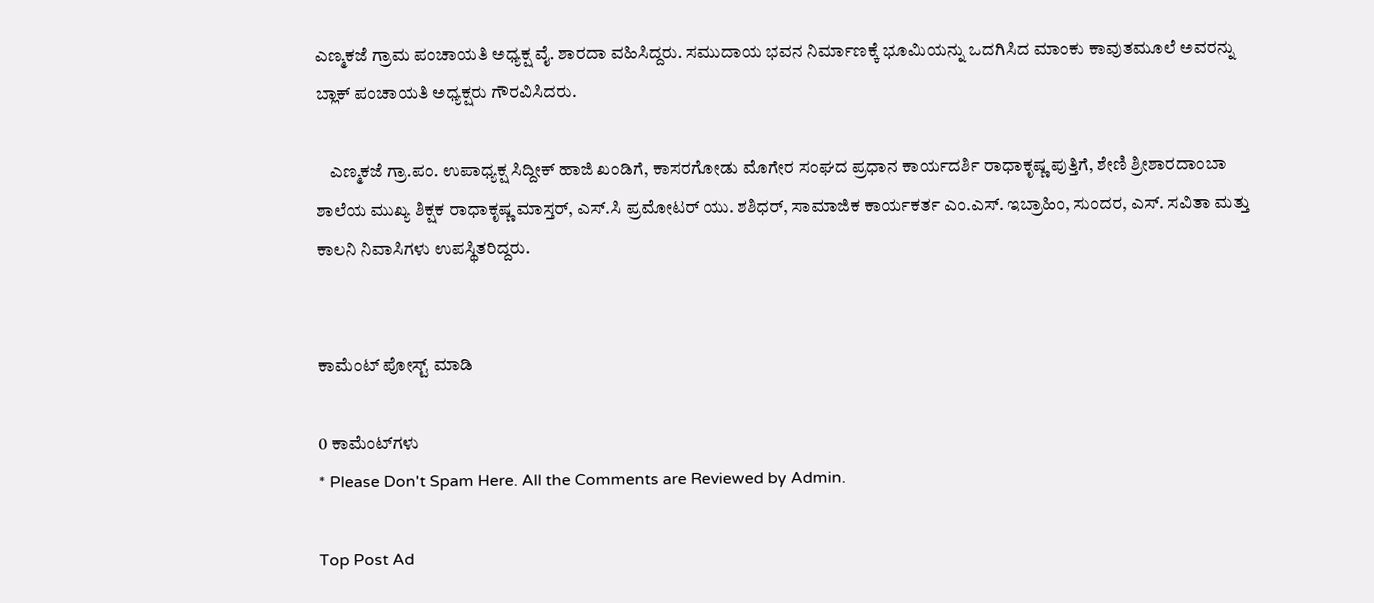ಎಣ್ಮಕಜೆ ಗ್ರಾಮ ಪಂಚಾಯತಿ ಅಧ್ಯಕ್ಷ ವೈ. ಶಾರದಾ ವಹಿಸಿದ್ದರು. ಸಮುದಾಯ ಭವನ ನಿರ್ಮಾಣಕ್ಕೆ ಭೂಮಿಯನ್ನು ಒದಗಿಸಿದ ಮಾಂಕು ಕಾವುತಮೂಲೆ ಅವರನ್ನು ಬ್ಲಾಕ್ ಪಂಚಾಯತಿ ಅಧ್ಯಕ್ಷರು ಗೌರವಿಸಿದರು.

    ಎಣ್ಮಕಜೆ ಗ್ರಾ.ಪಂ. ಉಪಾಧ್ಯಕ್ಷ ಸಿದ್ದೀಕ್ ಹಾಜಿ ಖಂಡಿಗೆ, ಕಾಸರಗೋಡು ಮೊಗೇರ ಸಂಘದ ಪ್ರಧಾನ ಕಾರ್ಯದರ್ಶಿ ರಾಧಾಕೃಷ್ಣ ಪುತ್ತಿಗೆ, ಶೇಣಿ ಶ್ರೀಶಾರದಾಂಬಾ ಶಾಲೆಯ ಮುಖ್ಯ ಶಿಕ್ಷಕ ರಾಧಾಕೃಷ್ಣ ಮಾಸ್ತರ್, ಎಸ್.ಸಿ ಪ್ರಮೋಟರ್ ಯು. ಶಶಿಧರ್, ಸಾಮಾಜಿಕ ಕಾರ್ಯಕರ್ತ ಎಂ.ಎಸ್. ಇಬ್ರಾಹಿಂ, ಸುಂದರ, ಎಸ್. ಸವಿತಾ ಮತ್ತು ಕಾಲನಿ ನಿವಾಸಿಗಳು ಉಪಸ್ಥಿತರಿದ್ದರು.


ಕಾಮೆಂಟ್‌‌ ಪೋಸ್ಟ್‌ ಮಾಡಿ

0 ಕಾಮೆಂಟ್‌ಗಳು
* Please Don't Spam Here. All the Comments are Reviewed by Admin.

Top Post Ad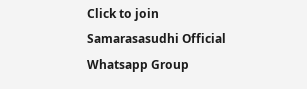Click to join Samarasasudhi Official Whatsapp Group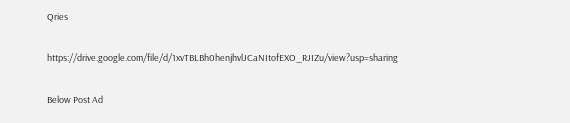Qries

https://drive.google.com/file/d/1xvTBLBh0henjhvlJCaNItofEXO_RJIZu/view?usp=sharing

Below Post Ad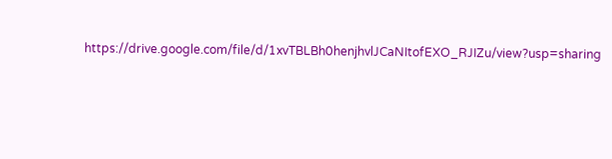https://drive.google.com/file/d/1xvTBLBh0henjhvlJCaNItofEXO_RJIZu/view?usp=sharing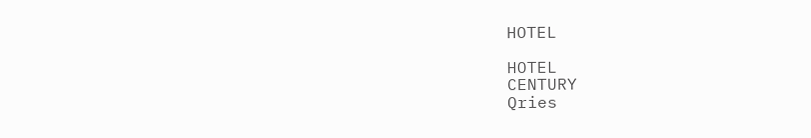HOTEL

HOTEL
CENTURY
Qries